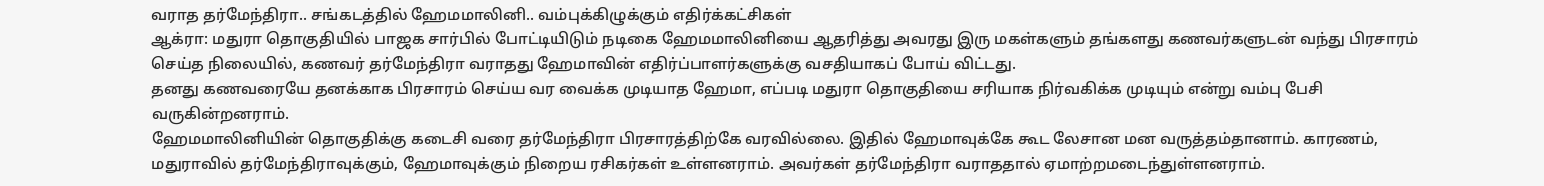வராத தர்மேந்திரா.. சங்கடத்தில் ஹேமமாலினி.. வம்புக்கிழுக்கும் எதிர்க்கட்சிகள்
ஆக்ரா: மதுரா தொகுதியில் பாஜக சார்பில் போட்டியிடும் நடிகை ஹேமமாலினியை ஆதரித்து அவரது இரு மகள்களும் தங்களது கணவர்களுடன் வந்து பிரசாரம் செய்த நிலையில், கணவர் தர்மேந்திரா வராதது ஹேமாவின் எதிர்ப்பாளர்களுக்கு வசதியாகப் போய் விட்டது.
தனது கணவரையே தனக்காக பிரசாரம் செய்ய வர வைக்க முடியாத ஹேமா, எப்படி மதுரா தொகுதியை சரியாக நிர்வகிக்க முடியும் என்று வம்பு பேசி வருகின்றனராம்.
ஹேமமாலினியின் தொகுதிக்கு கடைசி வரை தர்மேந்திரா பிரசாரத்திற்கே வரவில்லை. இதில் ஹேமாவுக்கே கூட லேசான மன வருத்தம்தானாம். காரணம், மதுராவில் தர்மேந்திராவுக்கும், ஹேமாவுக்கும் நிறைய ரசிகர்கள் உள்ளனராம். அவர்கள் தர்மேந்திரா வராததால் ஏமாற்றமடைந்துள்ளனராம்.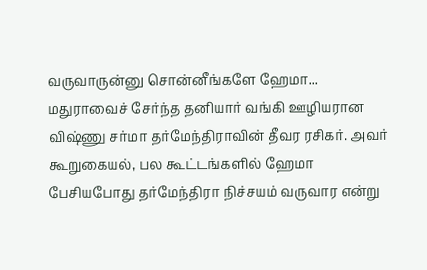வருவாருன்னு சொன்னீங்களே ஹேமா...
மதுராவைச் சேர்ந்த தனியார் வங்கி ஊழியரான விஷ்ணு சர்மா தர்மேந்திராவின் தீவர ரசிகர். அவர் கூறுகையல், பல கூட்டங்களில் ஹேமா பேசியபோது தர்மேந்திரா நிச்சயம் வருவார என்று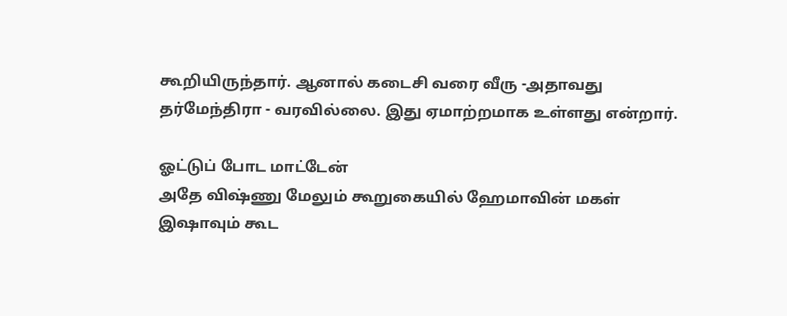கூறியிருந்தார். ஆனால் கடைசி வரை வீரு -அதாவது தர்மேந்திரா - வரவில்லை. இது ஏமாற்றமாக உள்ளது என்றார்.

ஓட்டுப் போட மாட்டேன்
அதே விஷ்ணு மேலும் கூறுகையில் ஹேமாவின் மகள் இஷாவும் கூட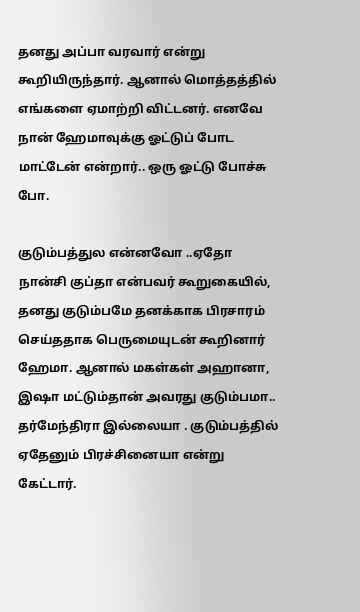தனது அப்பா வரவார் என்று கூறியிருந்தார். ஆனால் மொத்தத்தில் எங்களை ஏமாற்றி விட்டனர். எனவே நான் ஹேமாவுக்கு ஓட்டுப் போட மாட்டேன் என்றார்.. ஒரு ஓட்டு போச்சு போ.

குடும்பத்துல என்னவோ ..ஏதோ
நான்சி குப்தா என்பவர் கூறுகையில், தனது குடும்பமே தனக்காக பிரசாரம் செய்ததாக பெருமையுடன் கூறினார் ஹேமா. ஆனால் மகள்கள் அஹானா, இஷா மட்டும்தான் அவரது குடும்பமா.. தர்மேந்திரா இல்லையா . குடும்பத்தில் ஏதேனும் பிரச்சினையா என்று கேட்டார்.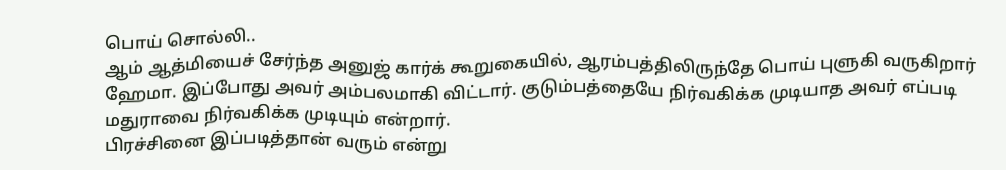பொய் சொல்லி..
ஆம் ஆத்மியைச் சேர்ந்த அனுஜ் கார்க் கூறுகையில், ஆரம்பத்திலிருந்தே பொய் புளுகி வருகிறார் ஹேமா. இப்போது அவர் அம்பலமாகி விட்டார். குடும்பத்தையே நிர்வகிக்க முடியாத அவர் எப்படி மதுராவை நிர்வகிக்க முடியும் என்றார்.
பிரச்சினை இப்படித்தான் வரும் என்று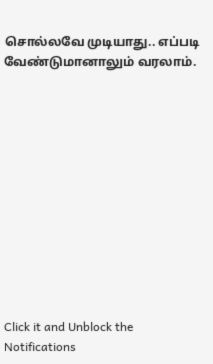சொல்லவே முடியாது.. எப்படி வேண்டுமானாலும் வரலாம்.












Click it and Unblock the Notifications